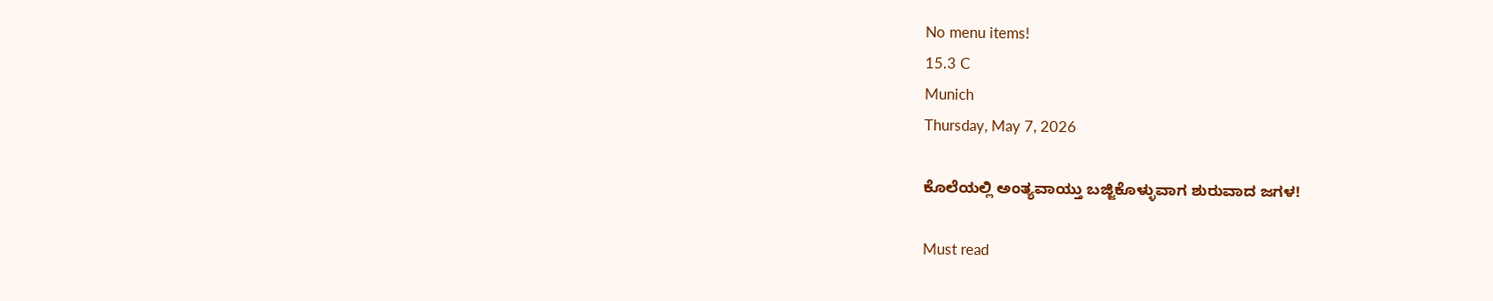No menu items!
15.3 C
Munich
Thursday, May 7, 2026

ಕೊಲೆಯಲ್ಲಿ ಅಂತ್ಯವಾಯ್ತು ಬಜ್ಜಿಕೊಳ್ಳುವಾಗ ಶುರುವಾದ ಜಗಳ!

Must read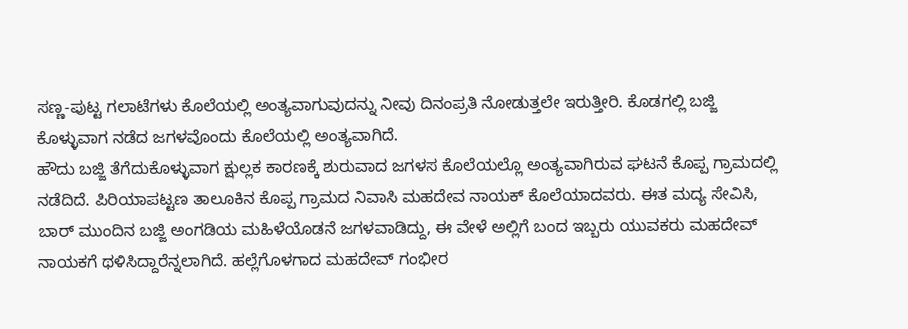ಸಣ್ಣ-ಪುಟ್ಟ ಗಲಾಟೆಗಳು ಕೊಲೆಯಲ್ಲಿ ಅಂತ್ಯವಾಗುವುದನ್ನು ನೀವು ದಿನಂಪ್ರತಿ ನೋಡುತ್ತಲೇ ಇರುತ್ತೀರಿ. ಕೊಡಗಲ್ಲಿ ಬಜ್ಜಿ ಕೊಳ್ಳುವಾಗ ನಡೆದ ಜಗಳವೊಂದು ಕೊಲೆಯಲ್ಲಿ ಅಂತ್ಯವಾಗಿದೆ.
ಹೌದು ಬಜ್ಜಿ ತೆಗೆದುಕೊಳ್ಳುವಾಗ ಕ್ಷುಲ್ಲಕ ಕಾರಣಕ್ಕೆ ಶುರುವಾದ ಜಗಳಸ ಕೊಲೆಯಲ್ಲೊ ಅಂತ್ಯವಾಗಿರುವ ಘಟನೆ ಕೊಪ್ಪ ಗ್ರಾಮದಲ್ಲಿ ನಡೆದಿದೆ. ಪಿರಿಯಾಪಟ್ಟಣ ತಾಲೂಕಿನ ಕೊಪ್ಪ ಗ್ರಾಮದ ನಿವಾಸಿ ಮಹದೇವ ನಾಯಕ್ ಕೊಲೆಯಾದವರು. ಈತ ಮದ್ಯ ಸೇವಿಸಿ, ಬಾರ್ ಮುಂದಿನ ಬಜ್ಜಿ ಅಂಗಡಿಯ ಮಹಿಳೆಯೊಡನೆ ಜಗಳವಾಡಿದ್ದು, ಈ ವೇಳೆ ಅಲ್ಲಿಗೆ ಬಂದ ಇಬ್ಬರು ಯುವಕರು ಮಹದೇವ್ ನಾಯಕಗೆ ಥಳಿಸಿದ್ದಾರೆನ್ನಲಾಗಿದೆ. ಹಲ್ಲೆಗೊಳಗಾದ ಮಹದೇವ್ ಗಂಭೀರ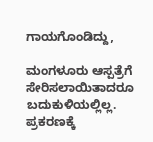ಗಾಯಗೊಂಡಿದ್ದು,

ಮಂಗಳೂರು ಆಸ್ಪತ್ರೆಗೆ ಸೇರಿಸಲಾಯಿತಾದರೂ ಬದುಕುಳಿಯಲ್ಲಿಲ್ಲ. ಪ್ರಕರಣಕ್ಕೆ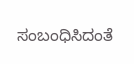ಸಂಬಂಧಿಸಿದಂತೆ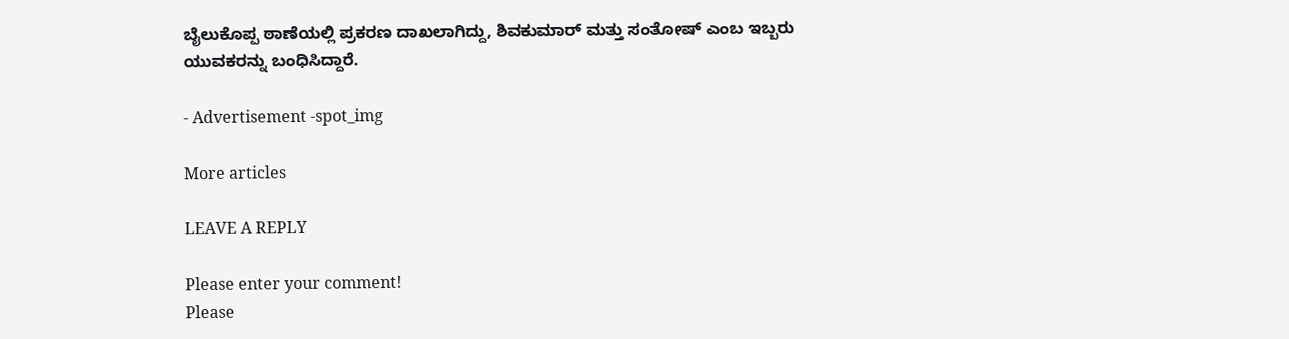ಬೈಲುಕೊಪ್ಪ ಠಾಣೆಯಲ್ಲಿ ಪ್ರಕರಣ ದಾಖಲಾಗಿದ್ದು, ಶಿವಕುಮಾರ್ ಮತ್ತು ಸಂತೋಷ್ ಎಂಬ ಇಬ್ಬರು ಯುವಕರನ್ನು ಬಂಧಿಸಿದ್ದಾರೆ.

- Advertisement -spot_img

More articles

LEAVE A REPLY

Please enter your comment!
Please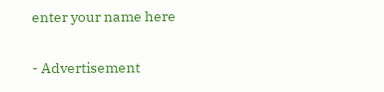enter your name here

- Advertisement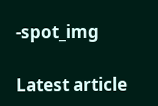-spot_img

Latest article